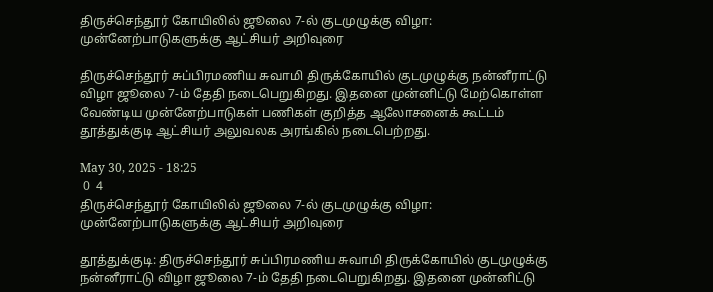திருச்செந்தூர் கோயிலில் ஜூலை 7-ல் குடமுழுக்கு விழா: முன்னேற்பாடுகளுக்கு ஆட்சியர் அறிவுரை

திருச்செந்தூர் சுப்பிரமணிய சுவாமி திருக்கோயில் குடமுழுக்கு நன்னீராட்டு விழா ஜூலை 7-ம் தேதி நடைபெறுகிறது. இதனை முன்னிட்டு மேற்கொள்ள வேண்டிய முன்னேற்பாடுகள் பணிகள் குறித்த ஆலோசனைக் கூட்டம் தூத்துக்குடி ஆட்சியர் அலுவலக அரங்கில் நடைபெற்றது.

May 30, 2025 - 18:25
 0  4
திருச்செந்தூர் கோயிலில் ஜூலை 7-ல் குடமுழுக்கு விழா: முன்னேற்பாடுகளுக்கு ஆட்சியர் அறிவுரை

தூத்துக்குடி: திருச்செந்தூர் சுப்பிரமணிய சுவாமி திருக்கோயில் குடமுழுக்கு நன்னீராட்டு விழா ஜூலை 7-ம் தேதி நடைபெறுகிறது. இதனை முன்னிட்டு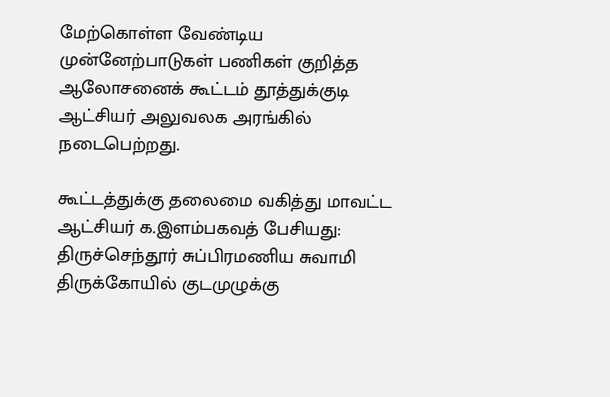மேற்கொள்ள வேண்டிய முன்னேற்பாடுகள் பணிகள் குறித்த ஆலோசனைக் கூட்டம் தூத்துக்குடி ஆட்சியர் அலுவலக அரங்கில் நடைபெற்றது.

கூட்டத்துக்கு தலைமை வகித்து மாவட்ட ஆட்சியர் க.இளம்பகவத் பேசியது: திருச்செந்தூர் சுப்பிரமணிய சுவாமி திருக்கோயில் குடமுழுக்கு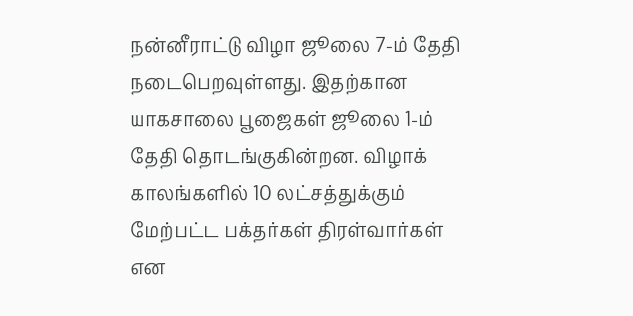நன்னீராட்டு விழா ஜூலை 7-ம் தேதி நடைபெறவுள்ளது. இதற்கான யாகசாலை பூஜைகள் ஜூலை 1-ம் தேதி தொடங்குகின்றன. விழாக் காலங்களில் 10 லட்சத்துக்கும் மேற்பட்ட பக்தர்கள் திரள்வார்கள் என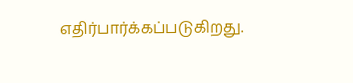எதிர்பார்க்கப்படுகிறது.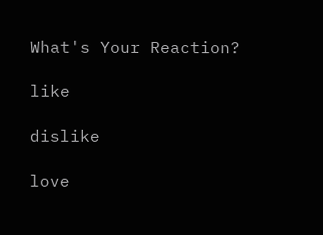What's Your Reaction?

like

dislike

love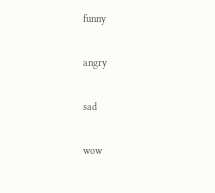funny

angry

sad

wow